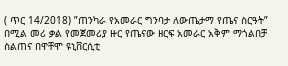( ጥር 14/2018) ”ጠንካራ የአመራር ግንባታ ለውጤታማ የጤና ስርዓት” በሚል መሪ ቃል የመጀመሪያ ዙር የጤናው ዘርፍ አመራር አቅም ማጎልበቻ ስልጠና በዋቸሞ ዩኒቨርሲቲ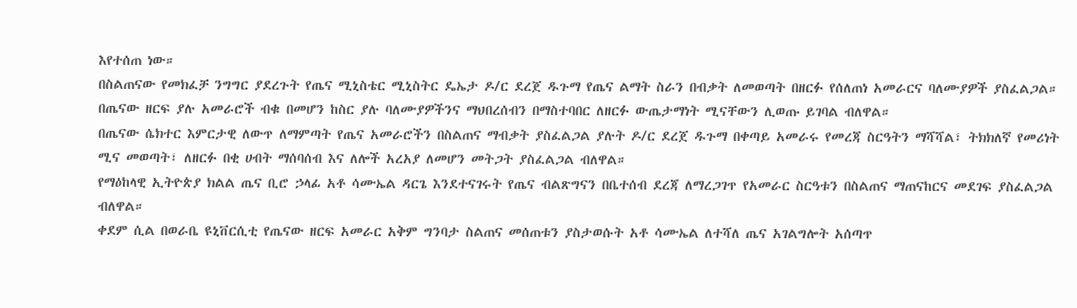እየተሰጠ ነው።
በስልጠናው የመክፈቻ ንግግር ያደረጉት የጤና ሚኒስቴር ሚኒስትር ዴኤታ ዶ/ር ደረጀ ዱጉማ የጤና ልማት ስራን በብቃት ለመወጣት በዘርፉ የሰለጠነ አመራርና ባለሙያዎች ያስፈልጋል።
በጤናው ዘርፍ ያሉ አመራሮች ብቁ በመሆን ከስር ያሉ ባለሙያዎችንና ማህበረሰብን በማስተባበር ለዘርፉ ውጤታማነት ሚናቸውን ሊወጡ ይገባል ብለዋል።
በጤናው ሴክተር እምርታዊ ለውጥ ለማምጣት የጤና አመራሮችን በስልጠና ማብቃት ያስፈልጋል ያሉት ዶ/ር ደረጀ ዱጉማ በቀጣይ አመራሩ የመረጃ ስርዓትን ማሻሻል፣ ትክክለኛ የመሪነት ሚና መወጣት፣ ለዘርፉ በቂ ሀብት ማሰባሰብ እና ለሎች አረአያ ለመሆን መትጋት ያስፈልጋል ብለዋል።
የማዕከላዊ ኢትዮጵያ ክልል ጤና ቢሮ ኃላፊ አቶ ሳሙኤል ዳርጌ እንደተናገሩት የጤና ብልጽግናን በቤተሰብ ደረጃ ለማረጋገጥ የአመራር ስርዓቱን በስልጠና ማጠናከርና መደገፍ ያስፈልጋል ብለዋል።
ቀደም ሲል በወራቤ ዩኒቨርሲቲ የጤናው ዘርፍ አመራር አቅም ግንባታ ስልጠና መሰጠቱን ያስታወሱት አቶ ሳሙኤል ለተሻለ ጤና አገልግሎት አሰጣጥ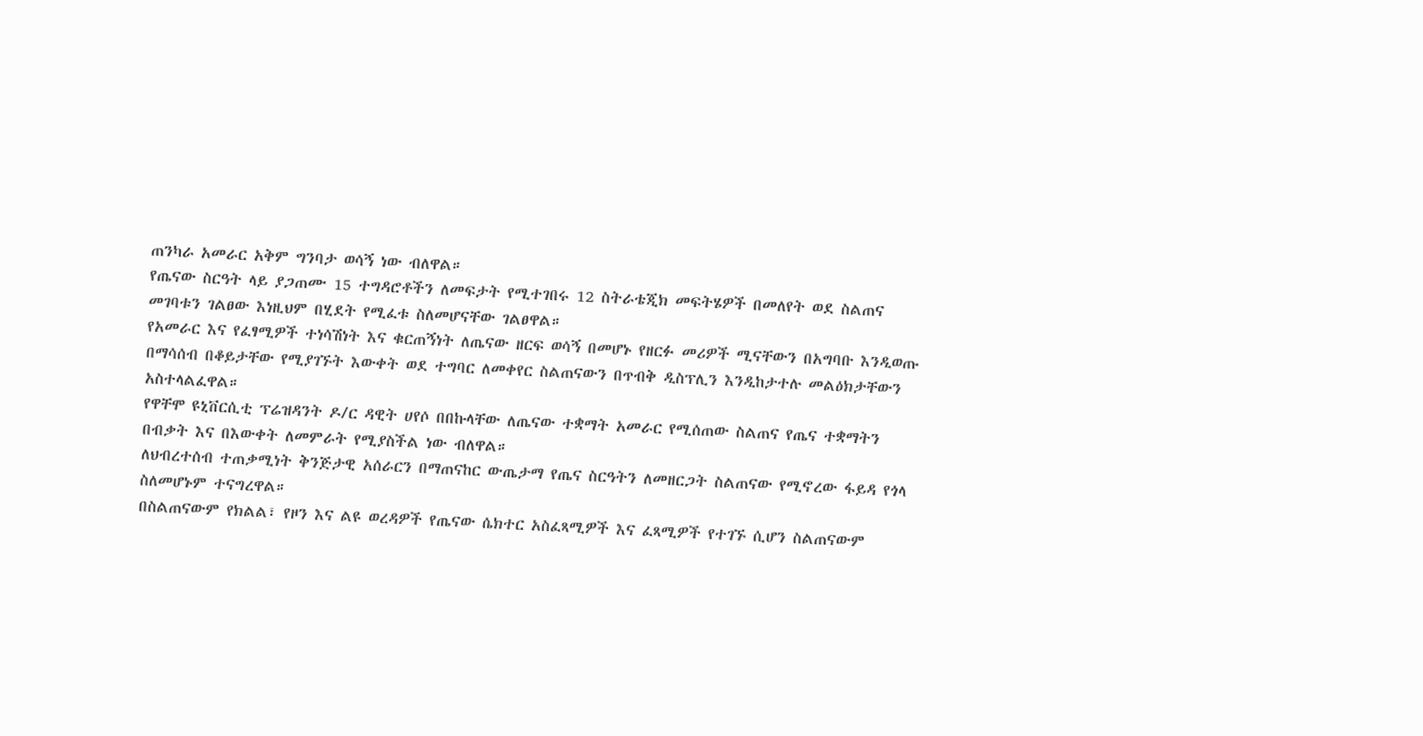ጠንካራ አመራር አቅም ግንባታ ወሳኝ ነው ብለዋል።
የጤናው ስርዓት ላይ ያጋጠሙ 15 ተግዳሮቶችን ለመፍታት የሚተገበሩ 12 ስትራቴጂክ መፍትሄዎች በመለየት ወደ ስልጠና መገባቱን ገልፀው እነዚህም በሂደት የሚፈቱ ስለመሆናቸው ገልፀዋል።
የአመራር እና የፈፃሚዎች ተነሳሽነት እና ቁርጠኝነት ለጤናው ዘርፍ ወሳኝ በመሆኑ የዘርፉ መሪዎች ሚናቸውን በአግባቡ እንዲወጡ በማሳሰብ በቆይታቸው የሚያገኙት እውቀት ወደ ተግባር ለመቀየር ስልጠናውን በጥብቅ ዲስፕሊን እንዲከታተሉ መልዕክታቸውን አስተላልፈዋል።
የዋቸሞ ዩኒቨርሲቲ ፕሬዝዳንት ዶ/ር ዳዊት ሀየሶ በበኩላቸው ለጤናው ተቋማት አመራር የሚሰጠው ስልጠና የጤና ተቋማትን በብቃት እና በእውቀት ለመምራት የሚያስችል ነው ብለዋል።
ለህብረተሰብ ተጠቃሚነት ቅንጅታዊ አሰራርን በማጠናከር ውጤታማ የጤና ስርዓትን ለመዘርጋት ስልጠናው የሚኖረው ፋይዳ የጎላ ስለመሆኑም ተናግረዋል።
በስልጠናውም የክልል፣ የዞን እና ልዩ ወረዳዎች የጤናው ሴክተር አስፈጻሚዎች እና ፈጻሚዎች የተገኙ ሲሆን ስልጠናውም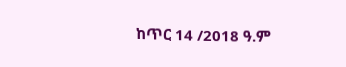ከጥር 14 /2018 ዓ.ም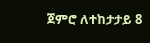ጀምሮ ለተከታታይ 8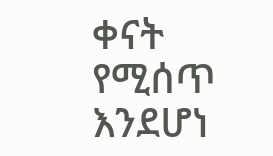ቀናት የሚሰጥ እንደሆነ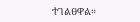ተገልፀዋል።